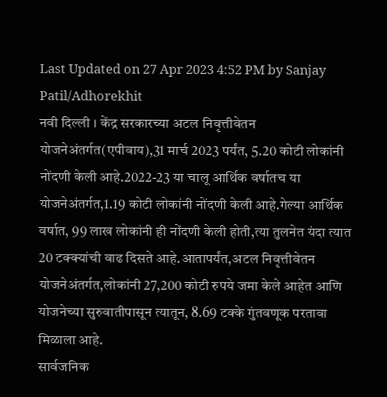Last Updated on 27 Apr 2023 4:52 PM by Sanjay Patil/Adhorekhit
नवी दिल्ली । केंद्र सरकारच्या अटल निवृत्तीवेतन योजनेअंतर्गत(एपीवाय),31 मार्च 2023 पर्यंत, 5.20 कोटी लोकांनी नोंदणी केली आहे.2022-23 या चालू आर्थिक वर्षातच या योजनेअंतर्गत,1.19 कोटी लोकांनी नोंदणी केली आहे.गेल्या आर्थिक वर्षात, 99 लाख लोकांनी ही नोंदणी केली होती,त्या तुलनेत यंदा त्यात 20 टक्क्यांची वाढ दिसते आहे.आतापर्यंत,अटल निवृत्तीवेतन योजनेअंतर्गत,लोकांनी 27,200 कोटी रुपये जमा केले आहेत आणि योजनेच्या सुरुवातीपासून त्यातून, 8.69 टक्के गुंतवणूक परतावा मिळाला आहे.
सार्वजनिक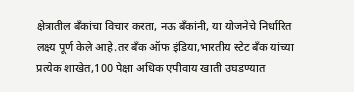क्षेत्रातील बँकांचा विचार करता, नऊ बँकांनी, या योजनेचे निर्धारित लक्ष्य पूर्ण केले आहे.तर बँक ऑफ इंडिया,भारतीय स्टेट बँक यांच्या प्रत्येक शाखेत,100 पेक्षा अधिक एपीवाय खाती उघडण्यात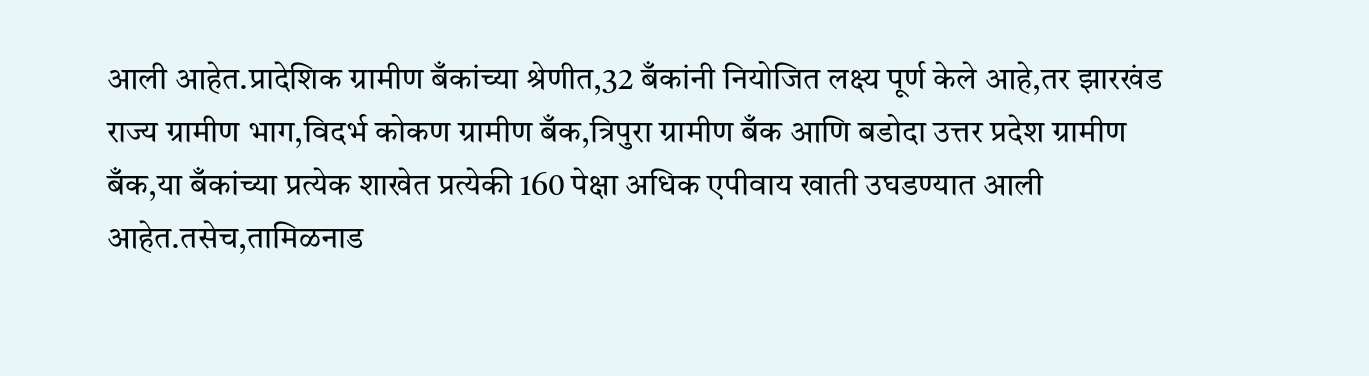आली आहेत.प्रादेशिक ग्रामीण बँकांच्या श्रेणीत,32 बँकांनी नियोजित लक्ष्य पूर्ण केले आहे,तर झारखंड राज्य ग्रामीण भाग,विदर्भ कोकण ग्रामीण बँक,त्रिपुरा ग्रामीण बँक आणि बडोदा उत्तर प्रदेश ग्रामीण बँक,या बँकांच्या प्रत्येक शाखेत प्रत्येकी 160 पेक्षा अधिक एपीवाय खाती उघडण्यात आली आहेत.तसेच,तामिळनाड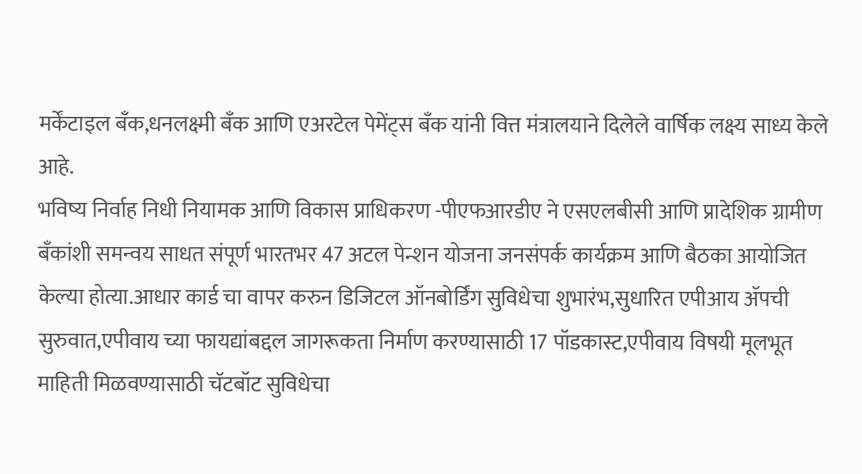मर्केंटाइल बँक,धनलक्ष्मी बँक आणि एअरटेल पेमेंट्स बँक यांनी वित्त मंत्रालयाने दिलेले वार्षिक लक्ष्य साध्य केले आहे.
भविष्य निर्वाह निधी नियामक आणि विकास प्राधिकरण -पीएफआरडीए ने एसएलबीसी आणि प्रादेशिक ग्रामीण बँकांशी समन्वय साधत संपूर्ण भारतभर 47 अटल पेन्शन योजना जनसंपर्क कार्यक्रम आणि बैठका आयोजित केल्या होत्या.आधार कार्ड चा वापर करुन डिजिटल ऑनबोर्डिंग सुविधेचा शुभारंभ,सुधारित एपीआय ॲपची सुरुवात,एपीवाय च्या फायद्यांबद्दल जागरूकता निर्माण करण्यासाठी 17 पॉडकास्ट,एपीवाय विषयी मूलभूत माहिती मिळवण्यासाठी चॅटबॉट सुविधेचा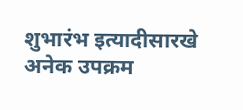शुभारंभ इत्यादीसारखे अनेक उपक्रम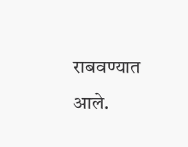राबवण्यात आले.